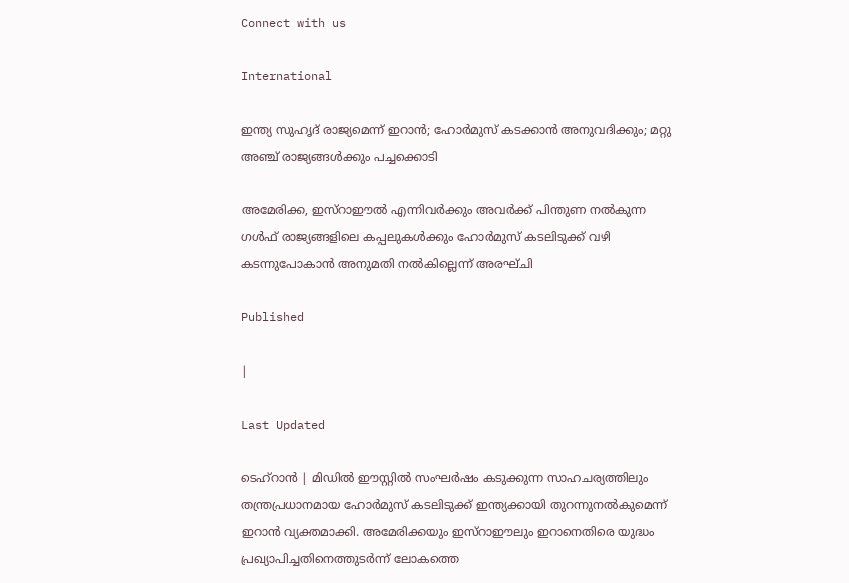Connect with us

International

ഇന്ത്യ സുഹൃദ് രാജ്യമെന്ന് ഇറാൻ; ഹോർമുസ് കടക്കാൻ അനുവദിക്കും; മറ്റു അഞ്ച് രാജ്യങ്ങൾക്കും പച്ചക്കൊടി

അമേരിക്ക, ഇസ്റാഈൽ എന്നിവർക്കും അവർക്ക് പിന്തുണ നൽകുന്ന ഗൾഫ് രാജ്യങ്ങളിലെ കപ്പലുകൾക്കും ഹോർമുസ് കടലിടുക്ക് വഴി കടന്നുപോകാൻ അനുമതി നൽകില്ലെന്ന് അരഘ്ചി

Published

|

Last Updated

ടെഹ്റാൻ | മിഡിൽ ഈസ്റ്റിൽ സംഘർഷം കടുക്കുന്ന സാഹചര്യത്തിലും തന്ത്രപ്രധാനമായ ഹോർമുസ് കടലിടുക്ക് ഇന്ത്യക്കായി തുറന്നുനൽകുമെന്ന് ഇറാൻ വ്യക്തമാക്കി. അമേരിക്കയും ഇസ്റാഈലും ഇറാനെതിരെ യുദ്ധം പ്രഖ്യാപിച്ചതിനെത്തുടർന്ന് ലോകത്തെ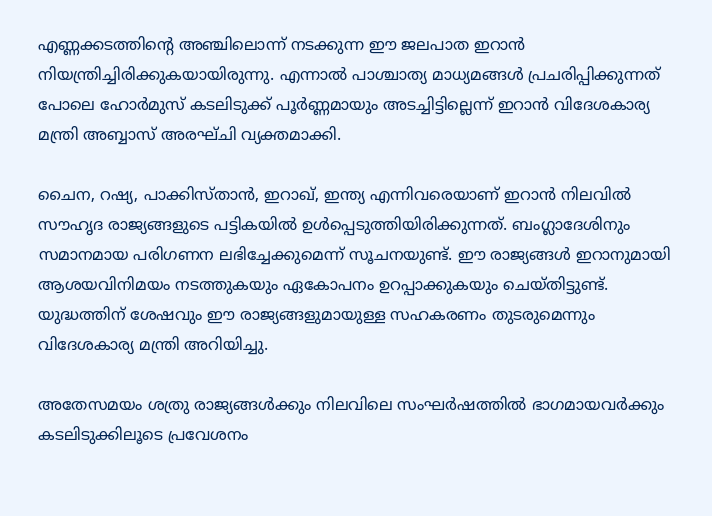എണ്ണക്കടത്തിന്റെ അഞ്ചിലൊന്ന് നടക്കുന്ന ഈ ജലപാത ഇറാൻ നിയന്ത്രിച്ചിരിക്കുകയായിരുന്നു. എന്നാൽ പാശ്ചാത്യ മാധ്യമങ്ങൾ പ്രചരിപ്പിക്കുന്നത് പോലെ ഹോർമുസ് കടലിടുക്ക് പൂർണ്ണമായും അടച്ചിട്ടില്ലെന്ന് ഇറാൻ വിദേശകാര്യ മന്ത്രി അബ്ബാസ് അരഘ്ചി വ്യക്തമാക്കി.

ചൈന, റഷ്യ, പാക്കിസ്താൻ, ഇറാഖ്, ഇന്ത്യ എന്നിവരെയാണ് ഇറാൻ നിലവിൽ സൗഹൃദ രാജ്യങ്ങളുടെ പട്ടികയിൽ ഉൾപ്പെടുത്തിയിരിക്കുന്നത്. ബംഗ്ലാദേശിനും സമാനമായ പരിഗണന ലഭിച്ചേക്കുമെന്ന് സൂചനയുണ്ട്. ഈ രാജ്യങ്ങൾ ഇറാനുമായി ആശയവിനിമയം നടത്തുകയും ഏകോപനം ഉറപ്പാക്കുകയും ചെയ്തിട്ടുണ്ട്. യുദ്ധത്തിന് ശേഷവും ഈ രാജ്യങ്ങളുമായുള്ള സഹകരണം തുടരുമെന്നും വിദേശകാര്യ മന്ത്രി അറിയിച്ചു.

അതേസമയം ശത്രു രാജ്യങ്ങൾക്കും നിലവിലെ സംഘർഷത്തിൽ ഭാഗമായവർക്കും കടലിടുക്കിലൂടെ പ്രവേശനം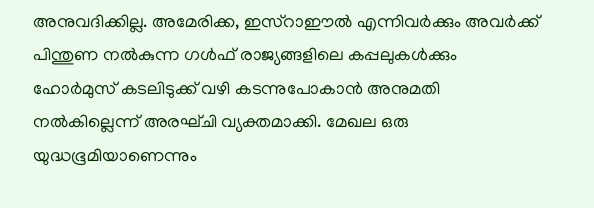അനുവദിക്കില്ല. അമേരിക്ക, ഇസ്റാഈൽ എന്നിവർക്കും അവർക്ക് പിന്തുണ നൽകുന്ന ഗൾഫ് രാജ്യങ്ങളിലെ കപ്പലുകൾക്കും ഹോർമുസ് കടലിടുക്ക് വഴി കടന്നുപോകാൻ അനുമതി നൽകില്ലെന്ന് അരഘ്ചി വ്യക്തമാക്കി. മേഖല ഒരു യുദ്ധഭൂമിയാണെന്നും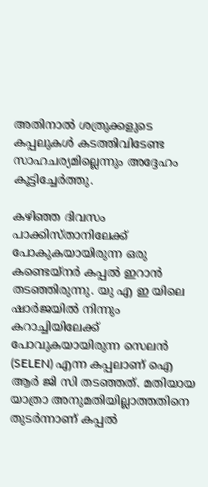അതിനാൽ ശത്രുക്കളുടെ കപ്പലുകൾ കടത്തിവിടേണ്ട സാഹചര്യമില്ലെന്നും അദ്ദേഹം കൂട്ടിച്ചേർത്തു.

കഴിഞ്ഞ ദിവസം പാക്കിസ്താനിലേക്ക് പോകുകയായിരുന്ന ഒരു കണ്ടെയ്നർ കപ്പൽ ഇറാൻ തടഞ്ഞിരുന്നു. യു എ ഇ യിലെ ഷാർജയിൽ നിന്നും കറാച്ചിയിലേക്ക് പോവുകയായിരുന്ന സെലൻ (SELEN) എന്ന കപ്പലാണ് ഐ ആർ ജി സി തടഞ്ഞത്. മതിയായ യാത്രാ അനുമതിയില്ലാത്തതിനെ തുടർന്നാണ് കപ്പൽ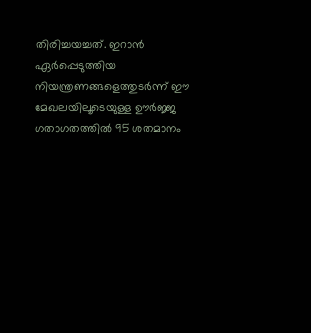തിരിച്ചയച്ചത്. ഇറാൻ ഏർപ്പെടുത്തിയ നിയന്ത്രണങ്ങളെത്തുടർന്ന് ഈ മേഖലയിലൂടെയുള്ള ഊർജ്ജ ഗതാഗതത്തിൽ 95 ശതമാനം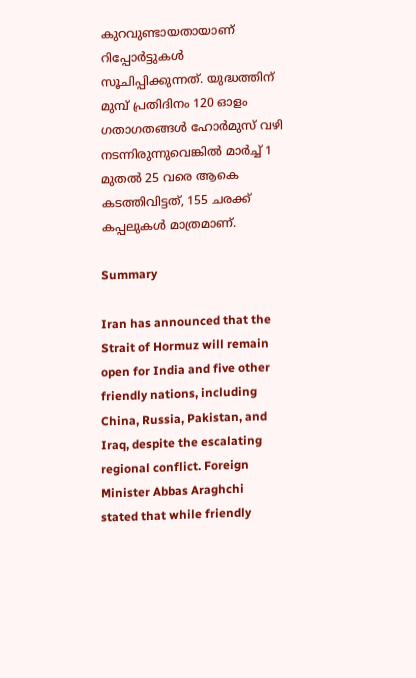കുറവുണ്ടായതായാണ് റിപ്പോർട്ടുകൾ സൂചിപ്പിക്കുന്നത്. യുദ്ധത്തിന് മുമ്പ് പ്രതിദിനം 120 ഓളം ഗതാഗതങ്ങൾ ഹോർമുസ് വഴി നടന്നിരുന്നുവെങ്കിൽ മാർച്ച് 1 മുതൽ 25 വരെ ആകെ കടത്തിവിട്ടത്, 155 ചരക്ക് കപ്പലുകൾ മാത്രമാണ്.

Summary

Iran has announced that the Strait of Hormuz will remain open for India and five other friendly nations, including China, Russia, Pakistan, and Iraq, despite the escalating regional conflict. Foreign Minister Abbas Araghchi stated that while friendly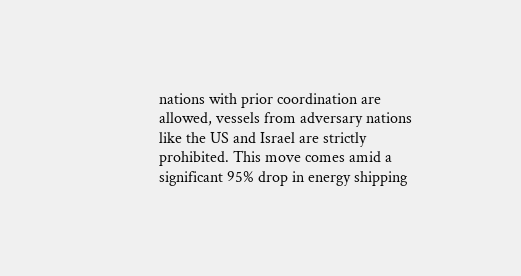nations with prior coordination are allowed, vessels from adversary nations like the US and Israel are strictly prohibited. This move comes amid a significant 95% drop in energy shipping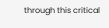through this critical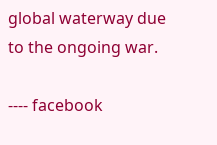global waterway due to the ongoing war.

---- facebook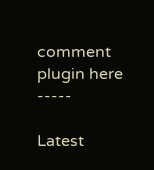comment plugin here -----

Latest